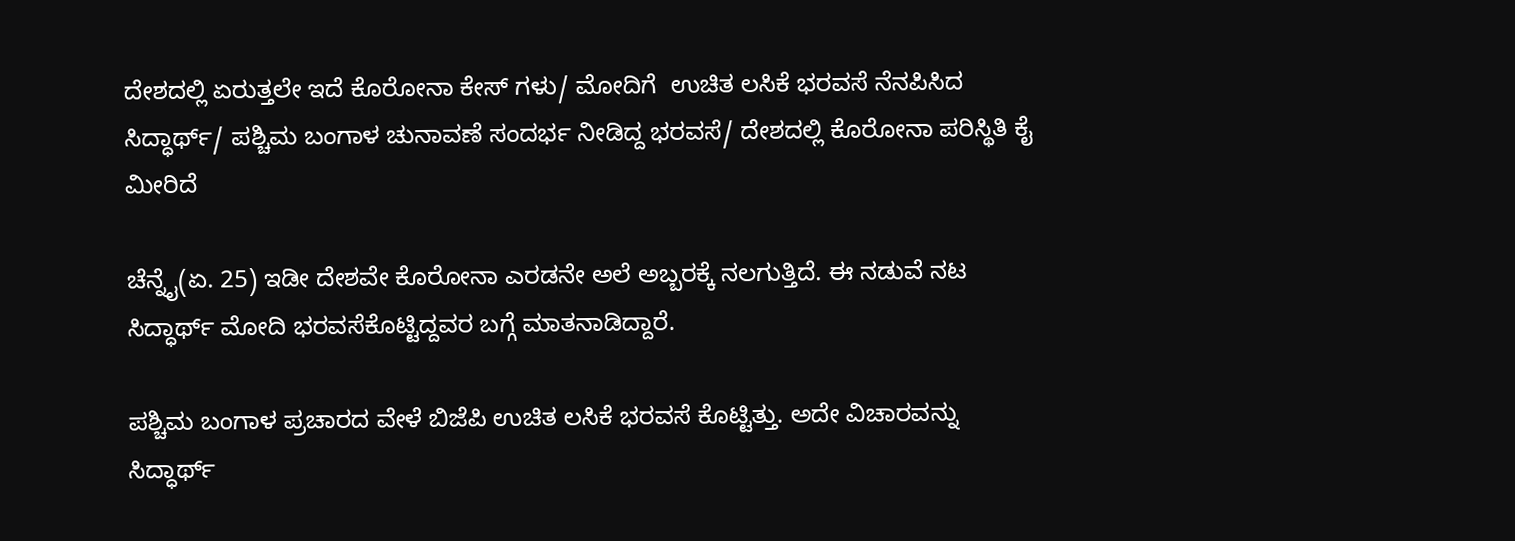ದೇಶದಲ್ಲಿ ಏರುತ್ತಲೇ ಇದೆ ಕೊರೋನಾ ಕೇಸ್ ಗಳು/ ಮೋದಿಗೆ  ಉಚಿತ ಲಸಿಕೆ ಭರವಸೆ ನೆನಪಿಸಿದ ಸಿದ್ಧಾರ್ಥ್/ ಪಶ್ಚಿಮ ಬಂಗಾಳ ಚುನಾವಣೆ ಸಂದರ್ಭ ನೀಡಿದ್ದ ಭರವಸೆ/ ದೇಶದಲ್ಲಿ ಕೊರೋನಾ ಪರಿಸ್ಥಿತಿ ಕೈ ಮೀರಿದೆ

ಚೆನ್ನೈ(ಏ. 25) ಇಡೀ ದೇಶವೇ ಕೊರೋನಾ ಎರಡನೇ ಅಲೆ ಅಬ್ಬರಕ್ಕೆ ನಲಗುತ್ತಿದೆ. ಈ ನಡುವೆ ನಟ ಸಿದ್ಧಾರ್ಥ್ ಮೋದಿ ಭರವಸೆಕೊಟ್ಟಿದ್ದವರ ಬಗ್ಗೆ ಮಾತನಾಡಿದ್ದಾರೆ.

ಪಶ್ಚಿಮ ಬಂಗಾಳ ಪ್ರಚಾರದ ವೇಳೆ ಬಿಜೆಪಿ ಉಚಿತ ಲಸಿಕೆ ಭರವಸೆ ಕೊಟ್ಟಿತ್ತು. ಅದೇ ವಿಚಾರವನ್ನು ಸಿದ್ಧಾರ್ಥ್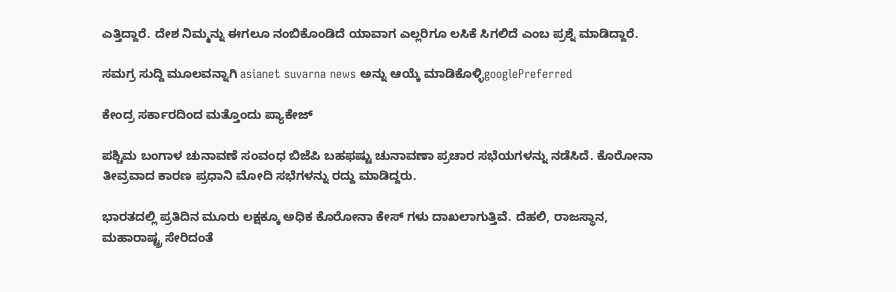ಎತ್ತಿದ್ದಾರೆ. ದೇಶ ನಿಮ್ಮನ್ನು ಈಗಲೂ ನಂಬಿಕೊಂಡಿದೆ ಯಾವಾಗ ಎಲ್ಲರಿಗೂ ಲಸಿಕೆ ಸಿಗಲಿದೆ ಎಂಬ ಪ್ರಶ್ನೆ ಮಾಡಿದ್ದಾರೆ.

ಸಮಗ್ರ ಸುದ್ದಿ ಮೂಲವನ್ನಾಗಿ asianet suvarna news ಅನ್ನು ಆಯ್ಕೆ ಮಾಡಿಕೊಳ್ಳಿgooglePreferred

ಕೇಂದ್ರ ಸರ್ಕಾರದಿಂದ ಮತ್ತೊಂದು ಪ್ಯಾಕೇಜ್

ಪಶ್ಚಿಮ ಬಂಗಾಳ ಚುನಾವಣೆ ಸಂವಂಧ ಬಿಜೆಪಿ ಬಹಫಷ್ಟು ಚುನಾವಣಾ ಪ್ರಚಾರ ಸಭೆಯಗಳನ್ನು ನಡೆಸಿದೆ. ಕೊರೋನಾ ತೀವ್ರವಾದ ಕಾರಣ ಪ್ರಧಾನಿ ಮೋದಿ ಸಭೆಗಳನ್ನು ರದ್ದು ಮಾಡಿದ್ದರು.

ಭಾರತದಲ್ಲಿ ಪ್ರತಿದಿನ ಮೂರು ಲಕ್ಷಕ್ಕೂ ಅಧಿಕ ಕೊರೋನಾ ಕೇಸ್ ಗಳು ದಾಖಲಾಗುತ್ತಿವೆ. ದೆಹಲಿ, ರಾಜಸ್ಥಾನ, ಮಹಾರಾಷ್ಟ್ರ ಸೇರಿದಂತೆ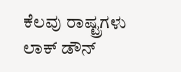ಕೆಲವು ರಾಷ್ಟ್ರಗಳು ಲಾಕ್ ಡೌನ್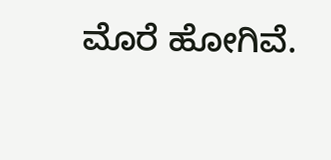ಮೊರೆ ಹೋಗಿವೆ.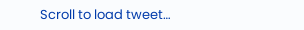Scroll to load tweet…